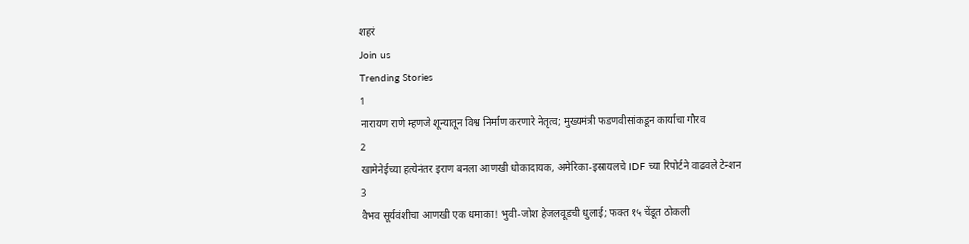शहरं
Join us
Trending Stories
1
नारायण राणे म्हणजे शून्यातून विश्व निर्माण करणारे नेतृत्व; मुख्यमंत्री फडणवीसांकडून कार्याचा गौरव
2
खामेनेईच्या हत्येनंतर इराण बनला आणखी धोकादायक, अमेरिका-इस्रायलचे IDF च्या रिपोर्टने वाढवले टेन्शन
3
वैभव सूर्यवंशीचा आणखी एक धमाका! भुवी-जोश हेजलवूडची धुलाई; फक्त १५ चेंडूत ठोकली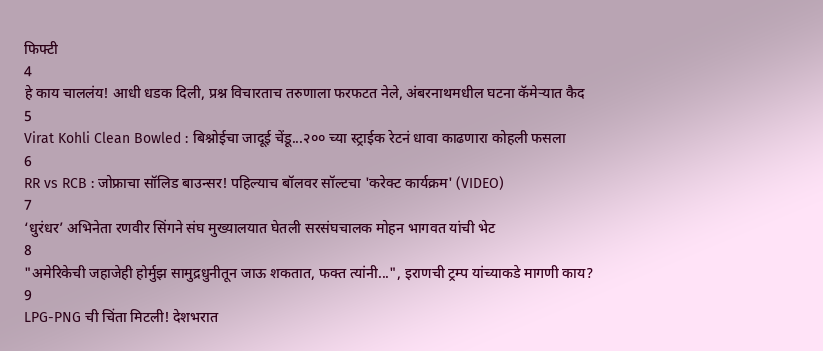फिफ्टी
4
हे काय चाललंय! आधी धडक दिली, प्रश्न विचारताच तरुणाला फरफटत नेले, अंबरनाथमधील घटना कॅमेऱ्यात कैद
5
Virat Kohli Clean Bowled : बिश्नोईचा जादूई चेंडू...२०० च्या स्ट्राईक रेटनं धावा काढणारा कोहली फसला
6
RR vs RCB : जोफ्राचा सॉलिड बाउन्सर! पहिल्याच बॉलवर सॉल्टचा 'करेक्ट कार्यक्रम' (VIDEO)
7
‘धुरंधर’ अभिनेता रणवीर सिंगने संघ मुख्यालयात घेतली सरसंघचालक मोहन भागवत यांची भेट
8
"अमेरिकेची जहाजेही होर्मुझ सामुद्रधुनीतून जाऊ शकतात, फक्त त्यांनी...", इराणची ट्रम्प यांच्याकडे मागणी काय?
9
LPG-PNG ची चिंता मिटली! देशभरात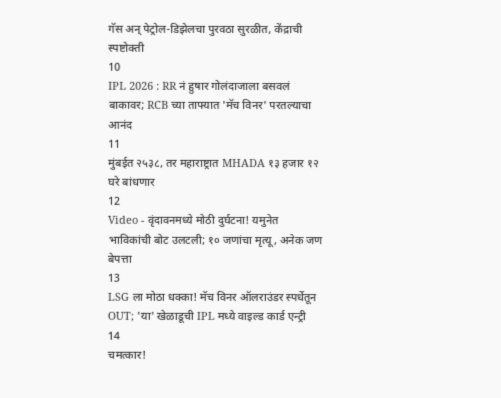गॅस अन् पेट्रोल-डिझेलचा पुरवठा सुरळीत, केंद्राची स्पष्टोक्ती
10
IPL 2026 : RR नं हुषार गोलंदाजाला बसवलं बाकावर; RCB च्या ताफ्यात 'मॅच विनर' परतल्याचा आनंद
11
मुंबईत २५३८, तर महाराष्ट्रात MHADA १३ हजार १२ घरे बांधणार
12
Video - वृंदावनमध्ये मोठी दुर्घटना! यमुनेत भाविकांची बोट उलटली; १० जणांचा मृत्यू, अनेक जण बेपत्ता
13
LSG ला मोठा धक्का! मॅच विनर ऑलराउंडर स्पर्धेतून OUT; 'या' खेळाडूची IPL मध्ये वाइल्ड कार्ड एन्ट्री
14
चमत्कार!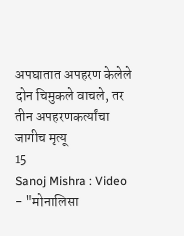अपघातात अपहरण केलेले दोन चिमुकले वाचले, तर तीन अपहरणकर्त्यांचा जागीच मृत्यू
15
Sanoj Mishra : Video - "मोनालिसा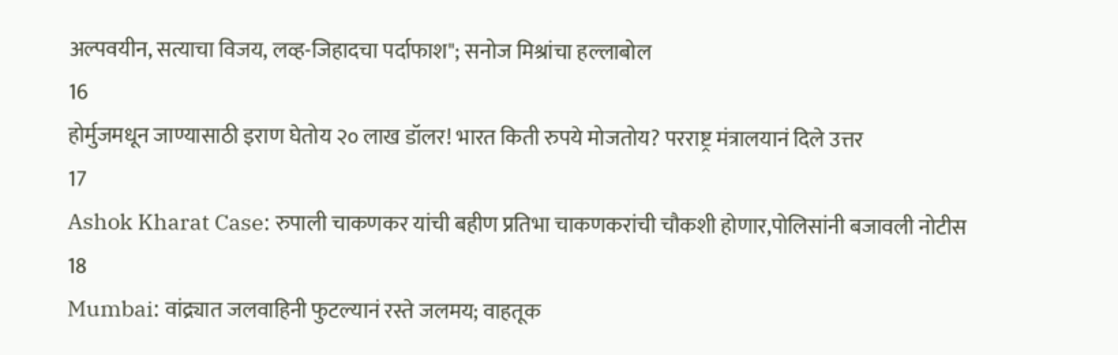अल्पवयीन, सत्याचा विजय, लव्ह-जिहादचा पर्दाफाश"; सनोज मिश्रांचा हल्लाबोल
16
होर्मुजमधून जाण्यासाठी इराण घेतोय २० लाख डॉलर! भारत किती रुपये मोजतोय? परराष्ट्र मंत्रालयानं दिले उत्तर
17
Ashok Kharat Case: रुपाली चाकणकर यांची बहीण प्रतिभा चाकणकरांची चौकशी होणार,पोलिसांनी बजावली नोटीस
18
Mumbai: वांद्र्यात जलवाहिनी फुटल्यानं रस्ते जलमय; वाहतूक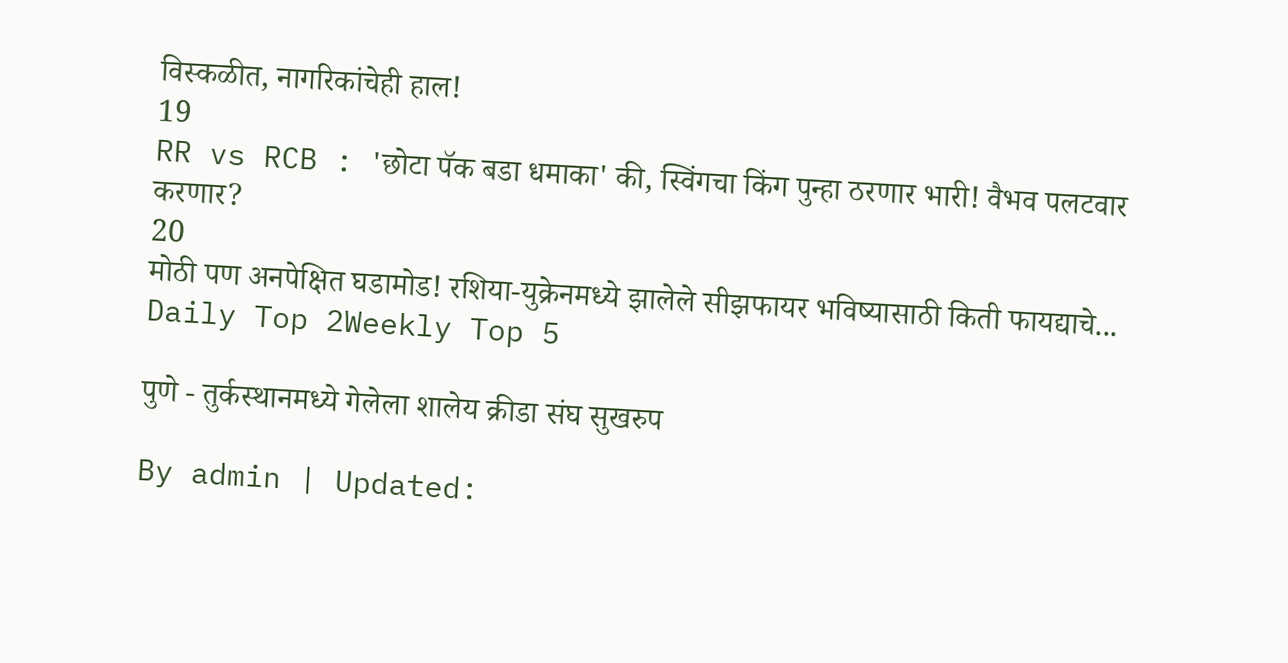विस्कळीत, नागरिकांचेही हाल!
19
RR vs RCB : 'छोटा पॅक बडा धमाका' की, स्विंगचा किंग पुन्हा ठरणार भारी! वैभव पलटवार करणार?
20
मोठी पण अनपेक्षित घडामोड! रशिया-युक्रेनमध्ये झालेले सीझफायर भविष्यासाठी किती फायद्याचे...
Daily Top 2Weekly Top 5

पुणे - तुर्कस्थानमध्ये गेलेला शालेय क्रीडा संघ सुखरुप

By admin | Updated: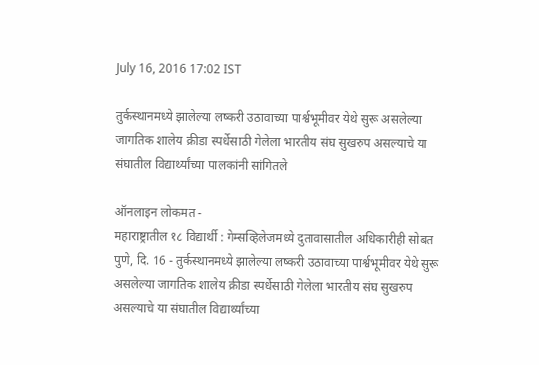July 16, 2016 17:02 IST

तुर्कस्थानमध्ये झालेल्या लष्करी उठावाच्या पार्श्वभूमीवर येथे सुरू असलेल्या जागतिक शालेय क्रीडा स्पर्धेसाठी गेलेला भारतीय संघ सुखरुप असल्याचे या संघातील विद्यार्थ्यांच्या पालकांनी सांगितले

ऑनलाइन लोकमत -
महाराष्ट्रातील १८ विद्यार्थी : गेम्सव्हिलेजमध्ये दुतावासातील अधिकारीही सोबत
पुणे, दि. 16 - तुर्कस्थानमध्ये झालेल्या लष्करी उठावाच्या पार्श्वभूमीवर येथे सुरू असलेल्या जागतिक शालेय क्रीडा स्पर्धेसाठी गेलेला भारतीय संघ सुखरुप असल्याचे या संघातील विद्यार्थ्यांच्या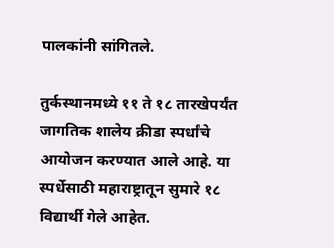पालकांनी सांगितले.

तुर्कस्थानमध्ये ११ ते १८ तारखेपर्यंत जागतिक शालेय क्रीडा स्पर्धांचे आयोजन करण्यात आले आहे. या स्पर्धेसाठी महाराष्ट्रातून सुमारे १८ विद्यार्थी गेले आहेत.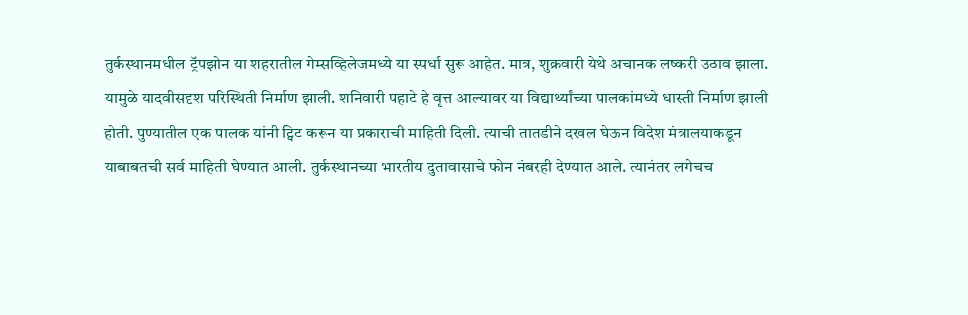तुर्कस्थानमधील ट्रॅपझोन या शहरातील गेम्सव्हिलेजमध्ये या स्पर्धा सुरू आहेत. मात्र, शुक्रवारी येथे अचानक लष्करी उठाव झाला. यामुळे यादवीसदृश परिस्थिती निर्माण झाली. शनिवारी पहाटे हे वृत्त आल्यावर या विद्यार्थ्यांच्या पालकांमध्ये धास्ती निर्माण झाली होती. पुण्यातील एक पालक यांनी ट्विट करून या प्रकाराची माहिती दिली. त्याची तातडीने दखल घेऊन विदेश मंत्रालयाकडून याबाबतची सर्व माहिती घेण्यात आली. तुर्कस्थानच्या भारतीय दुतावासाचे फोन नंबरही देण्यात आले. त्यानंतर लगेचच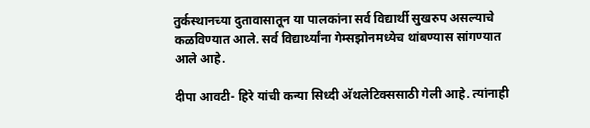तुर्कस्थानच्या दुतावासातून या पालकांना सर्व विद्यार्थी सुखरुप असल्याचे कळविण्यात आले. सर्व विद्यार्थ्यांना गेम्सझोनमध्येच थांबण्यास सांगण्यात आले आहे.

दीपा आवटी- हिरे यांची कन्या सिध्दी अ‍ॅथलेटिक्ससाठी गेली आहे. त्यांनाही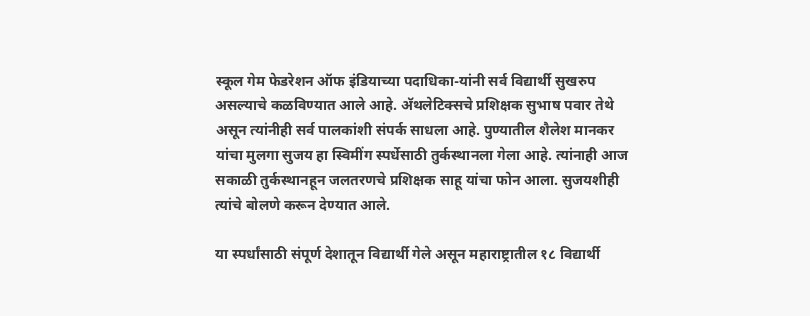स्कूल गेम फेडरेशन ऑफ इंडियाच्या पदाधिका-यांनी सर्व विद्यार्थी सुखरुप असल्याचे कळविण्यात आले आहे. अ‍ॅथलेटिक्सचे प्रशिक्षक सुभाष पवार तेथे असून त्यांनीही सर्व पालकांशी संपर्क साधला आहे. पुण्यातील शैलेश मानकर यांचा मुलगा सुजय हा स्विमींग स्पर्धेसाठी तुर्कस्थानला गेला आहे. त्यांनाही आज सकाळी तुर्कस्थानहून जलतरणचे प्रशिक्षक साहू यांचा फोन आला. सुजयशीही त्यांचे बोलणे करून देण्यात आले.

या स्पर्धांसाठी संपूर्ण देशातून विद्यार्थी गेले असून महाराष्ट्रातील १८ विद्यार्थी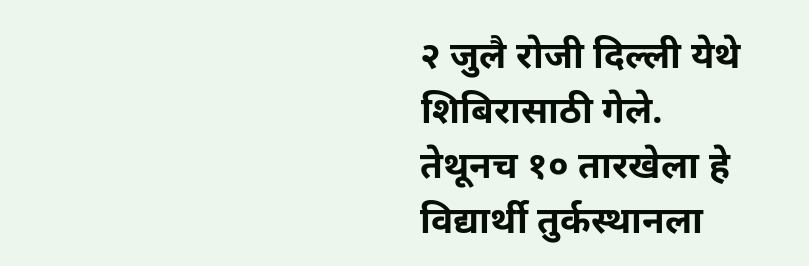२ जुलै रोजी दिल्ली येथे शिबिरासाठी गेले. तेथूनच १० तारखेला हे विद्यार्थी तुर्कस्थानला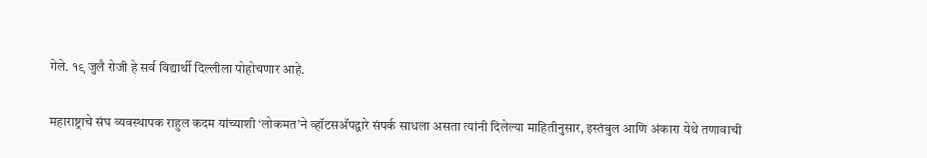गेले. १९ जुलै रोजी हे सर्व विद्यार्थी दिल्लीला पोहोचणार आहे.

महाराष्ट्राचे संघ व्यवस्थापक राहुल कदम यांच्याशी ‘लोकमत’ने व्हॉटसअ‍ॅपद्वारे संपर्क साधला असता त्यांनी दिलेल्या माहितीनुसार, इस्तंबुल आणि अंकारा येथे तणावाची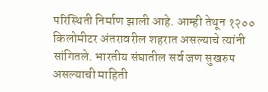परिस्थिती निर्माण झाली आहे. आम्ही तेथून १२०० किलोमीटर अंतरावरील शहरात असल्याचे त्यांनी सांगितले. भारतीय संघातील सर्व जण सुखरुप असल्याची माहिती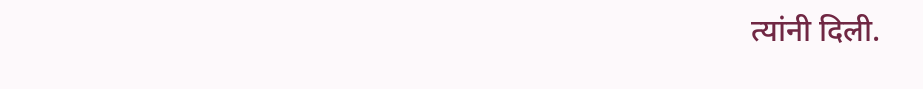त्यांनी दिली.